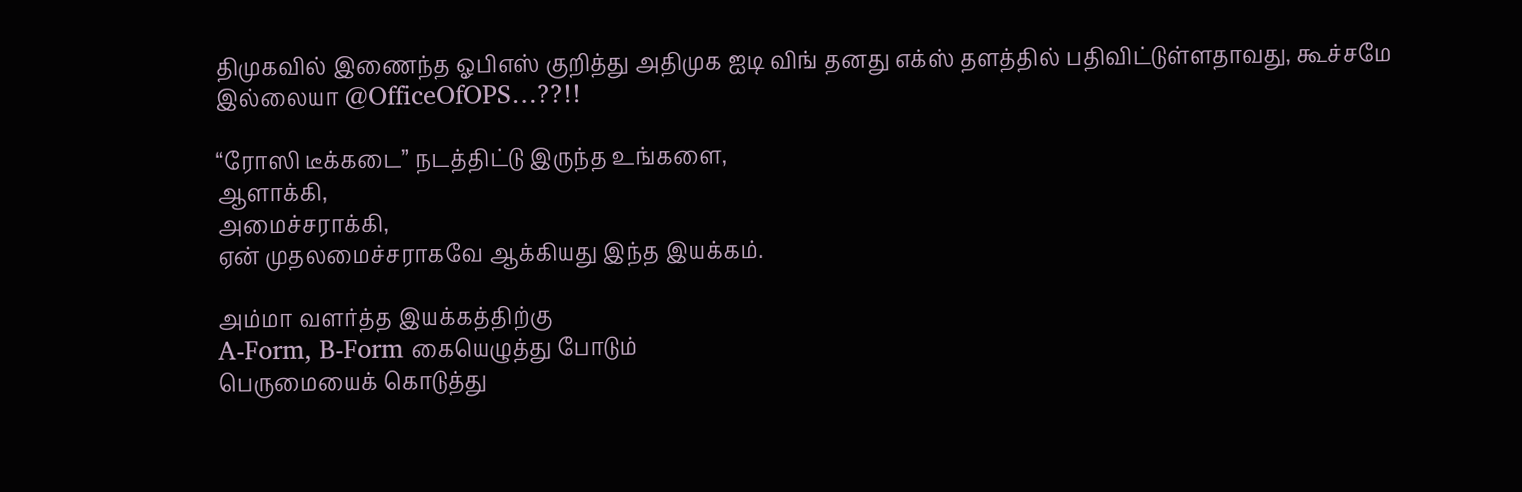திமுகவில் இணைந்த ஓபிஎஸ் குறித்து அதிமுக ஐடி விங் தனது எக்ஸ் தளத்தில் பதிவிட்டுள்ளதாவது, கூச்சமே இல்லையா @OfficeOfOPS…??!!

“ரோஸி டீக்கடை” நடத்திட்டு இருந்த உங்களை,
ஆளாக்கி,
அமைச்சராக்கி,
ஏன் முதலமைச்சராகவே ஆக்கியது இந்த இயக்கம்.

அம்மா வளர்த்த இயக்கத்திற்கு
A-Form, B-Form கையெழுத்து போடும்
பெருமையைக் கொடுத்து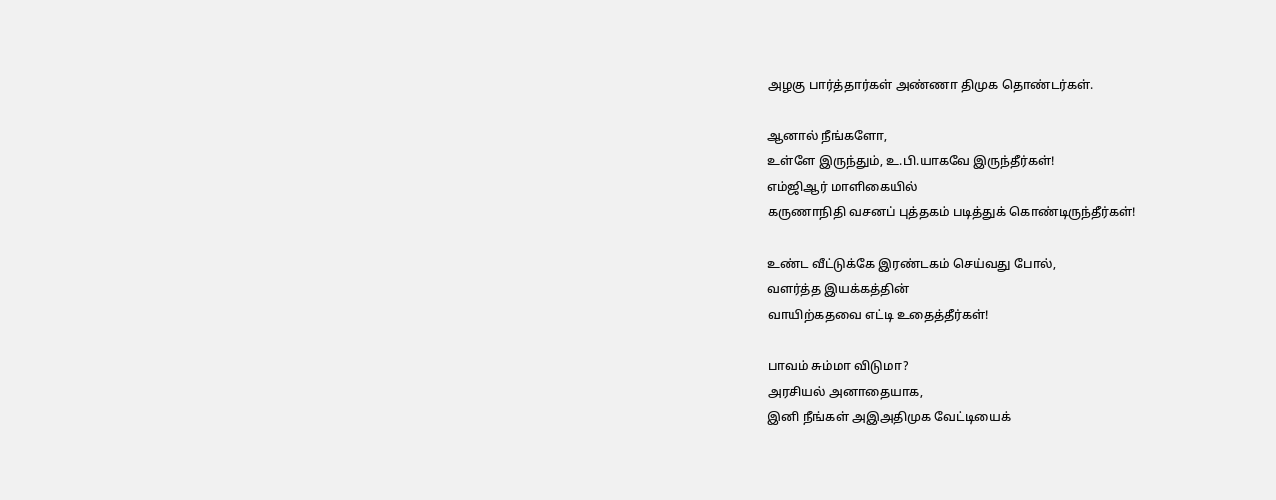அழகு பார்த்தார்கள் அண்ணா திமுக தொண்டர்கள்.

ஆனால் நீங்களோ,
உள்ளே இருந்தும், உ.பி.யாகவே இருந்தீர்கள்!
எம்ஜிஆர் மாளிகையில்
கருணாநிதி வசனப் புத்தகம் படித்துக் கொண்டிருந்தீர்கள்!

உண்ட வீட்டுக்கே இரண்டகம் செய்வது போல்,
வளர்த்த இயக்கத்தின்
வாயிற்கதவை எட்டி உதைத்தீர்கள்!

பாவம் சும்மா விடுமா?
அரசியல் அனாதையாக,
இனி நீங்கள் அஇஅதிமுக வேட்டியைக்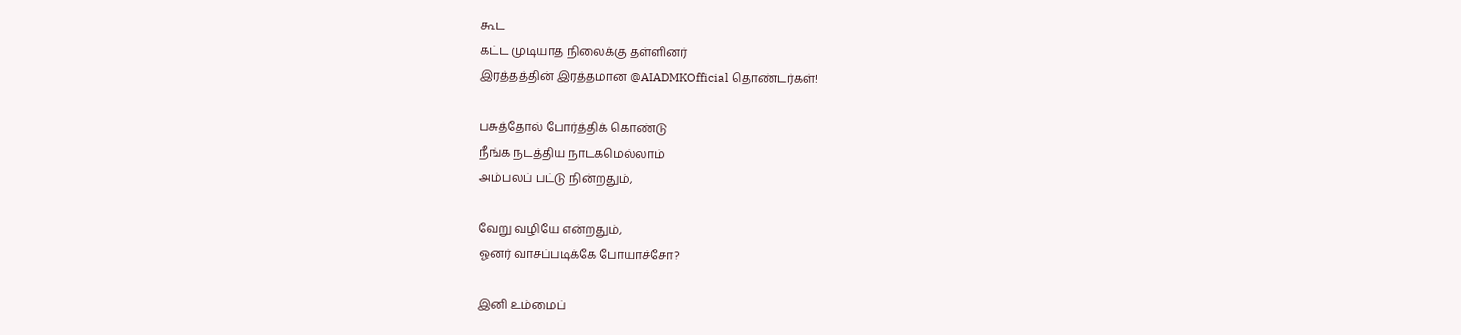கூட
கட்ட முடியாத நிலைக்கு தள்ளினர்
இரத்தத்தின் இரத்தமான @AIADMKOfficial தொண்டர்கள்!

பசுத்தோல் போர்த்திக் கொண்டு
நீங்க நடத்திய நாடகமெல்லாம்
அம்பலப் பட்டு நின்றதும்,

வேறு வழியே என்றதும்,
ஓனர் வாசப்படிக்கே போயாச்சோ?

இனி உம்மைப்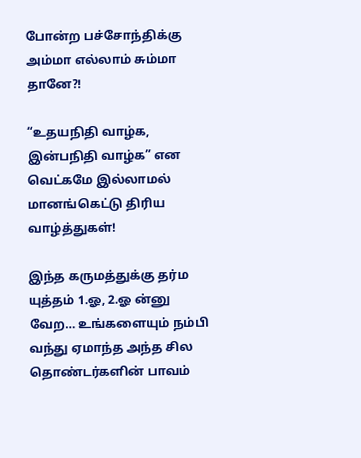போன்ற பச்சோந்திக்கு
அம்மா எல்லாம் சும்மா தானே?!

“உதயநிதி வாழ்க, இன்பநிதி வாழ்க” என வெட்கமே இல்லாமல் மானங்கெட்டு திரிய வாழ்த்துகள்!

இந்த கருமத்துக்கு தர்ம யுத்தம் 1.ஓ, 2.ஓ ன்னு வேற… உங்களையும் நம்பி வந்து ஏமாந்த அந்த சில தொண்டர்களின் பாவம்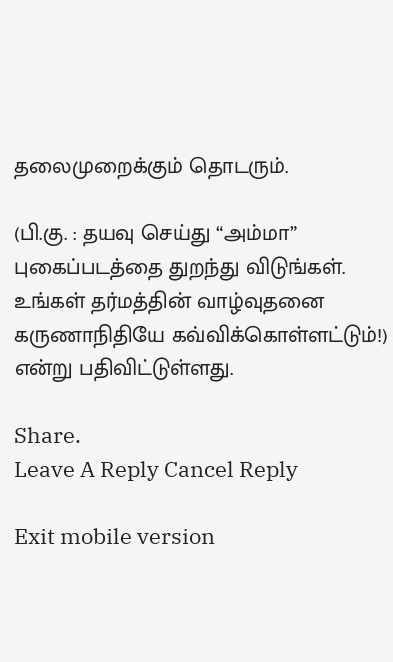தலைமுறைக்கும் தொடரும்.

(பி.கு. : தயவு செய்து “அம்மா” புகைப்படத்தை துறந்து விடுங்கள். உங்கள் தர்மத்தின் வாழ்வுதனை கருணாநிதியே கவ்விக்கொள்ளட்டும்!) என்று பதிவிட்டுள்ளது.

Share.
Leave A Reply Cancel Reply

Exit mobile version